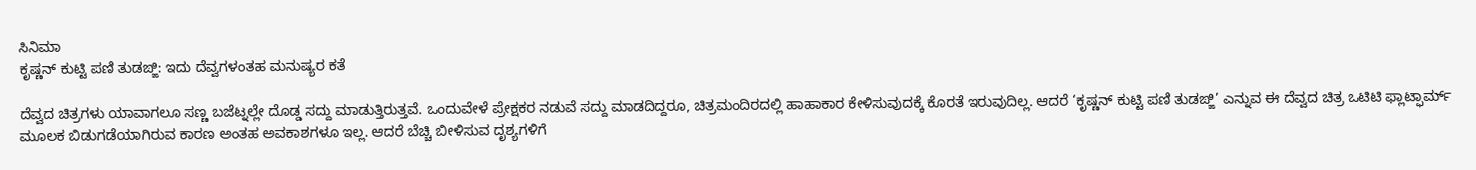ಸಿನಿಮಾ
ಕೃಷ್ಣನ್ ಕುಟ್ಟಿ ಪಣಿ ತುಡಙ್ಙಿ: ಇದು ದೆವ್ವಗಳಂತಹ ಮನುಷ್ಯರ ಕತೆ

ದೆವ್ವದ ಚಿತ್ರಗಳು ಯಾವಾಗಲೂ ಸಣ್ಣ ಬಜೆಟ್ನಲ್ಲೇ ದೊಡ್ಡ ಸದ್ದು ಮಾಡುತ್ತಿರುತ್ತವೆ. ಒಂದುವೇಳೆ ಪ್ರೇಕ್ಷಕರ ನಡುವೆ ಸದ್ದು ಮಾಡದಿದ್ದರೂ, ಚಿತ್ರಮಂದಿರದಲ್ಲಿ ಹಾಹಾಕಾರ ಕೇಳಿಸುವುದಕ್ಕೆ ಕೊರತೆ ಇರುವುದಿಲ್ಲ. ಆದರೆ ‘ಕೃಷ್ಣನ್ ಕುಟ್ಟಿ ಪಣಿ ತುಡಙ್ಙಿ’ ಎನ್ನುವ ಈ ದೆವ್ವದ ಚಿತ್ರ ಒಟಿಟಿ ಫ್ಲಾಟ್ಫಾರ್ಮ್ ಮೂಲಕ ಬಿಡುಗಡೆಯಾಗಿರುವ ಕಾರಣ ಅಂತಹ ಅವಕಾಶಗಳೂ ಇಲ್ಲ. ಆದರೆ ಬೆಚ್ಚಿ ಬೀಳಿಸುವ ದೃಶ್ಯಗಳಿಗೆ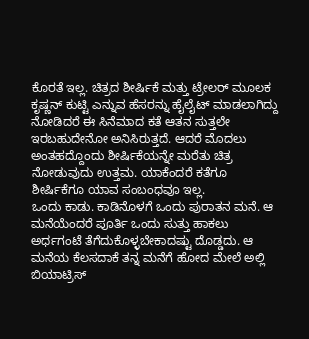ಕೊರತೆ ಇಲ್ಲ. ಚಿತ್ರದ ಶೀರ್ಷಿಕೆ ಮತ್ತು ಟ್ರೇಲರ್ ಮೂಲಕ ಕೃಷ್ಣನ್ ಕುಟ್ಟಿ ಎನ್ನುವ ಹೆಸರನ್ನು ಹೈಲೈಟ್ ಮಾಡಲಾಗಿದ್ದು ನೋಡಿದರೆ ಈ ಸಿನೆಮಾದ ಕತೆ ಆತನ ಸುತ್ತಲೇ ಇರಬಹುದೇನೋ ಅನಿಸಿರುತ್ತದೆ. ಆದರೆ ಮೊದಲು ಅಂತಹದ್ದೊಂದು ಶೀರ್ಷಿಕೆಯನ್ನೇ ಮರೆತು ಚಿತ್ರ ನೋಡುವುದು ಉತ್ತಮ. ಯಾಕೆಂದರೆ ಕತೆಗೂ ಶೀರ್ಷಿಕೆಗೂ ಯಾವ ಸಂಬಂಧವೂ ಇಲ್ಲ.
ಒಂದು ಕಾಡು. ಕಾಡಿನೊಳಗೆ ಒಂದು ಪುರಾತನ ಮನೆ. ಆ ಮನೆಯೆಂದರೆ ಪೂರ್ತಿ ಒಂದು ಸುತ್ತು ಹಾಕಲು ಅರ್ಧಗಂಟೆ ತೆಗೆದುಕೊಳ್ಳಬೇಕಾದಷ್ಟು ದೊಡ್ಡದು. ಆ ಮನೆಯ ಕೆಲಸದಾಕೆ ತನ್ನ ಮನೆಗೆ ಹೋದ ಮೇಲೆ ಅಲ್ಲಿ ಬಿಯಾಟ್ರಿಸ್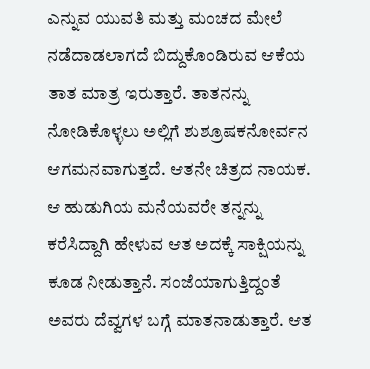ಎನ್ನುವ ಯುವತಿ ಮತ್ತು ಮಂಚದ ಮೇಲೆ ನಡೆದಾಡಲಾಗದೆ ಬಿದ್ದುಕೊಂಡಿರುವ ಆಕೆಯ ತಾತ ಮಾತ್ರ ಇರುತ್ತಾರೆ. ತಾತನನ್ನು ನೋಡಿಕೊಳ್ಳಲು ಅಲ್ಲಿಗೆ ಶುಶ್ರೂಷಕನೋರ್ವನ ಆಗಮನವಾಗುತ್ತದೆ. ಆತನೇ ಚಿತ್ರದ ನಾಯಕ. ಆ ಹುಡುಗಿಯ ಮನೆಯವರೇ ತನ್ನನ್ನು ಕರೆಸಿದ್ದಾಗಿ ಹೇಳುವ ಆತ ಅದಕ್ಕೆ ಸಾಕ್ಷಿಯನ್ನು ಕೂಡ ನೀಡುತ್ತಾನೆ. ಸಂಜೆಯಾಗುತ್ತಿದ್ದಂತೆ ಅವರು ದೆವ್ವಗಳ ಬಗ್ಗೆ ಮಾತನಾಡುತ್ತಾರೆ. ಆತ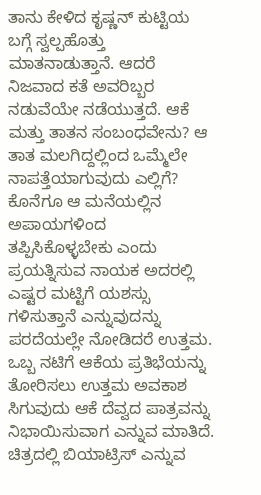ತಾನು ಕೇಳಿದ ಕೃಷ್ಣನ್ ಕುಟ್ಟಿಯ ಬಗ್ಗೆ ಸ್ವಲ್ಪಹೊತ್ತು ಮಾತನಾಡುತ್ತಾನೆ. ಆದರೆ ನಿಜವಾದ ಕತೆ ಅವರಿಬ್ಬರ ನಡುವೆಯೇ ನಡೆಯುತ್ತದೆ. ಆಕೆ ಮತ್ತು ತಾತನ ಸಂಬಂಧವೇನು? ಆ ತಾತ ಮಲಗಿದ್ದಲ್ಲಿಂದ ಒಮ್ಮೆಲೇ ನಾಪತ್ತೆಯಾಗುವುದು ಎಲ್ಲಿಗೆ? ಕೊನೆಗೂ ಆ ಮನೆಯಲ್ಲಿನ ಅಪಾಯಗಳಿಂದ ತಪ್ಪಿಸಿಕೊಳ್ಳಬೇಕು ಎಂದು ಪ್ರಯತ್ನಿಸುವ ನಾಯಕ ಅದರಲ್ಲಿ ಎಷ್ಟರ ಮಟ್ಟಿಗೆ ಯಶಸ್ಸು ಗಳಿಸುತ್ತಾನೆ ಎನ್ನುವುದನ್ನು ಪರದೆಯಲ್ಲೇ ನೋಡಿದರೆ ಉತ್ತಮ.
ಒಬ್ಬ ನಟಿಗೆ ಆಕೆಯ ಪ್ರತಿಭೆಯನ್ನು ತೋರಿಸಲು ಉತ್ತಮ ಅವಕಾಶ ಸಿಗುವುದು ಆಕೆ ದೆವ್ವದ ಪಾತ್ರವನ್ನು ನಿಭಾಯಿಸುವಾಗ ಎನ್ನುವ ಮಾತಿದೆ. ಚಿತ್ರದಲ್ಲಿ ಬಿಯಾಟ್ರಿಸ್ ಎನ್ನುವ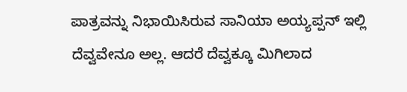ಪಾತ್ರವನ್ನು ನಿಭಾಯಿಸಿರುವ ಸಾನಿಯಾ ಅಯ್ಯಪ್ಪನ್ ಇಲ್ಲಿ ದೆವ್ವವೇನೂ ಅಲ್ಲ. ಆದರೆ ದೆವ್ವಕ್ಕೂ ಮಿಗಿಲಾದ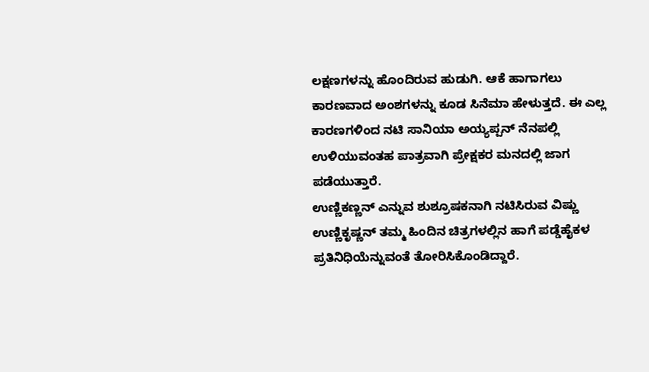ಲಕ್ಷಣಗಳನ್ನು ಹೊಂದಿರುವ ಹುಡುಗಿ. ಆಕೆ ಹಾಗಾಗಲು ಕಾರಣವಾದ ಅಂಶಗಳನ್ನು ಕೂಡ ಸಿನೆಮಾ ಹೇಳುತ್ತದೆ. ಈ ಎಲ್ಲ ಕಾರಣಗಳಿಂದ ನಟಿ ಸಾನಿಯಾ ಅಯ್ಯಪ್ಪನ್ ನೆನಪಲ್ಲಿ ಉಳಿಯುವಂತಹ ಪಾತ್ರವಾಗಿ ಪ್ರೇಕ್ಷಕರ ಮನದಲ್ಲಿ ಜಾಗ ಪಡೆಯುತ್ತಾರೆ.
ಉಣ್ಣಿಕಣ್ಣನ್ ಎನ್ನುವ ಶುಶ್ರೂಷಕನಾಗಿ ನಟಿಸಿರುವ ವಿಷ್ಣು ಉಣ್ಣಿಕೃಷ್ಣನ್ ತಮ್ಮ ಹಿಂದಿನ ಚಿತ್ರಗಳಲ್ಲಿನ ಹಾಗೆ ಪಡ್ಡೆಹೈಕಳ ಪ್ರತಿನಿಧಿಯೆನ್ನುವಂತೆ ತೋರಿಸಿಕೊಂಡಿದ್ದಾರೆ.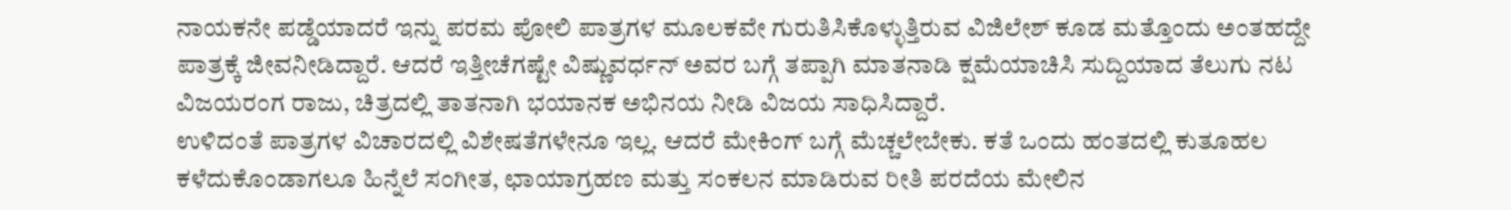ನಾಯಕನೇ ಪಡ್ಡೆಯಾದರೆ ಇನ್ನು ಪರಮ ಪೋಲಿ ಪಾತ್ರಗಳ ಮೂಲಕವೇ ಗುರುತಿಸಿಕೊಳ್ಳುತ್ತಿರುವ ವಿಜಿಲೇಶ್ ಕೂಡ ಮತ್ತೊಂದು ಅಂತಹದ್ದೇ ಪಾತ್ರಕ್ಕೆ ಜೀವನೀಡಿದ್ದಾರೆ. ಆದರೆ ಇತ್ತೀಚೆಗಷ್ಟೇ ವಿಷ್ಣುವರ್ಧನ್ ಅವರ ಬಗ್ಗೆ ತಪ್ಪಾಗಿ ಮಾತನಾಡಿ ಕ್ಷಮೆಯಾಚಿಸಿ ಸುದ್ದಿಯಾದ ತೆಲುಗು ನಟ ವಿಜಯರಂಗ ರಾಜು, ಚಿತ್ರದಲ್ಲಿ ತಾತನಾಗಿ ಭಯಾನಕ ಅಭಿನಯ ನೀಡಿ ವಿಜಯ ಸಾಧಿಸಿದ್ದಾರೆ.
ಉಳಿದಂತೆ ಪಾತ್ರಗಳ ವಿಚಾರದಲ್ಲಿ ವಿಶೇಷತೆಗಳೇನೂ ಇಲ್ಲ. ಆದರೆ ಮೇಕಿಂಗ್ ಬಗ್ಗೆ ಮೆಚ್ಚಲೇಬೇಕು. ಕತೆ ಒಂದು ಹಂತದಲ್ಲಿ ಕುತೂಹಲ ಕಳೆದುಕೊಂಡಾಗಲೂ ಹಿನ್ನೆಲೆ ಸಂಗೀತ, ಛಾಯಾಗ್ರಹಣ ಮತ್ತು ಸಂಕಲನ ಮಾಡಿರುವ ರೀತಿ ಪರದೆಯ ಮೇಲಿನ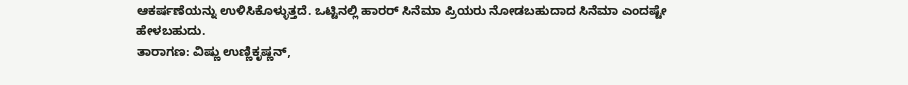ಆಕರ್ಷಣೆಯನ್ನು ಉಳಿಸಿಕೊಳ್ಳುತ್ತದೆ. ಒಟ್ಟಿನಲ್ಲಿ ಹಾರರ್ ಸಿನೆಮಾ ಪ್ರಿಯರು ನೋಡಬಹುದಾದ ಸಿನೆಮಾ ಎಂದಷ್ಟೇ ಹೇಳಬಹುದು.
ತಾರಾಗಣ: ವಿಷ್ಣು ಉಣ್ಣಿಕೃಷ್ಣನ್,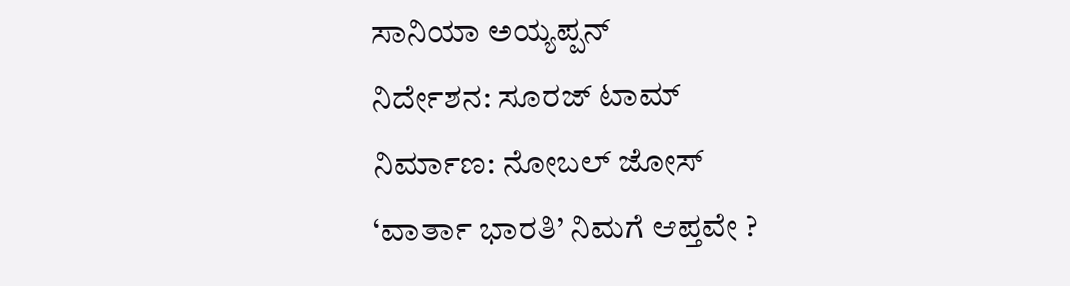ಸಾನಿಯಾ ಅಯ್ಯಪ್ಪನ್
ನಿರ್ದೇಶನ: ಸೂರಜ್ ಟಾಮ್
ನಿರ್ಮಾಣ: ನೋಬಲ್ ಜೋಸ್
‘ವಾರ್ತಾ ಭಾರತಿ’ ನಿಮಗೆ ಆಪ್ತವೇ ?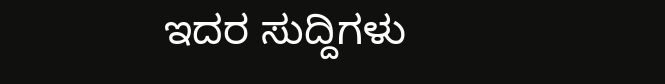ಇದರ ಸುದ್ದಿಗಳು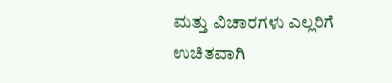ಮತ್ತು ವಿಚಾರಗಳು ಎಲ್ಲರಿಗೆ ಉಚಿತವಾಗಿ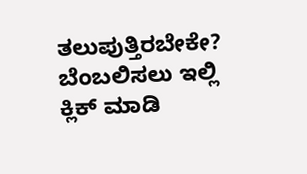ತಲುಪುತ್ತಿರಬೇಕೇ?
ಬೆಂಬಲಿಸಲು ಇಲ್ಲಿ ಕ್ಲಿಕ್ ಮಾಡಿ